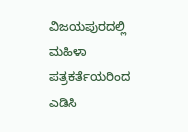ವಿಜಯಪುರದಲ್ಲಿ ಮಹಿಳಾ ಪತ್ರಕರ್ತೆಯರಿಂದ ಎಡಿಸಿ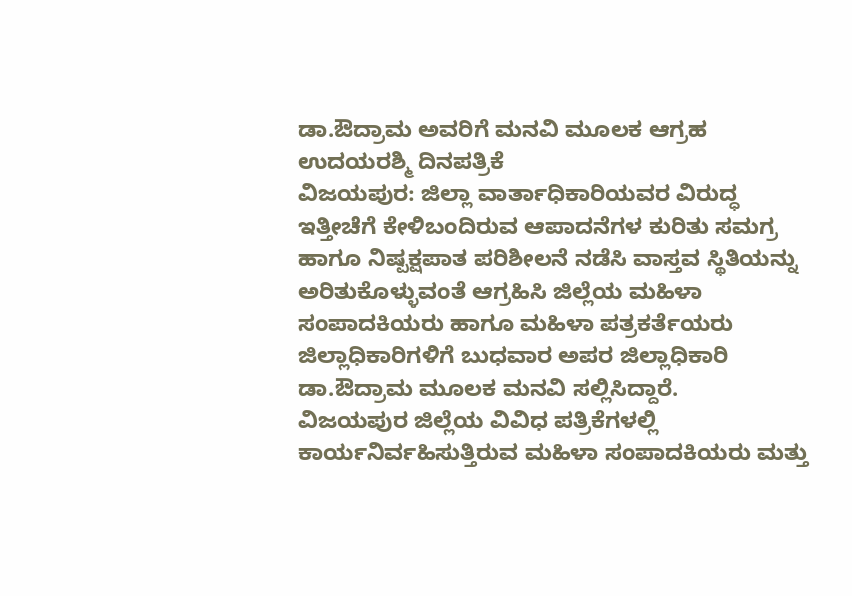ಡಾ.ಔದ್ರಾಮ ಅವರಿಗೆ ಮನವಿ ಮೂಲಕ ಆಗ್ರಹ
ಉದಯರಶ್ಮಿ ದಿನಪತ್ರಿಕೆ
ವಿಜಯಪುರ: ಜಿಲ್ಲಾ ವಾರ್ತಾಧಿಕಾರಿಯವರ ವಿರುದ್ಧ ಇತ್ತೀಚೆಗೆ ಕೇಳಿಬಂದಿರುವ ಆಪಾದನೆಗಳ ಕುರಿತು ಸಮಗ್ರ ಹಾಗೂ ನಿಷ್ಪಕ್ಷಪಾತ ಪರಿಶೀಲನೆ ನಡೆಸಿ ವಾಸ್ತವ ಸ್ಥಿತಿಯನ್ನು ಅರಿತುಕೊಳ್ಳುವಂತೆ ಆಗ್ರಹಿಸಿ ಜಿಲ್ಲೆಯ ಮಹಿಳಾ ಸಂಪಾದಕಿಯರು ಹಾಗೂ ಮಹಿಳಾ ಪತ್ರಕರ್ತೆಯರು ಜಿಲ್ಲಾಧಿಕಾರಿಗಳಿಗೆ ಬುಧವಾರ ಅಪರ ಜಿಲ್ಲಾಧಿಕಾರಿ ಡಾ.ಔದ್ರಾಮ ಮೂಲಕ ಮನವಿ ಸಲ್ಲಿಸಿದ್ದಾರೆ.
ವಿಜಯಪುರ ಜಿಲ್ಲೆಯ ವಿವಿಧ ಪತ್ರಿಕೆಗಳಲ್ಲಿ ಕಾರ್ಯನಿರ್ವಹಿಸುತ್ತಿರುವ ಮಹಿಳಾ ಸಂಪಾದಕಿಯರು ಮತ್ತು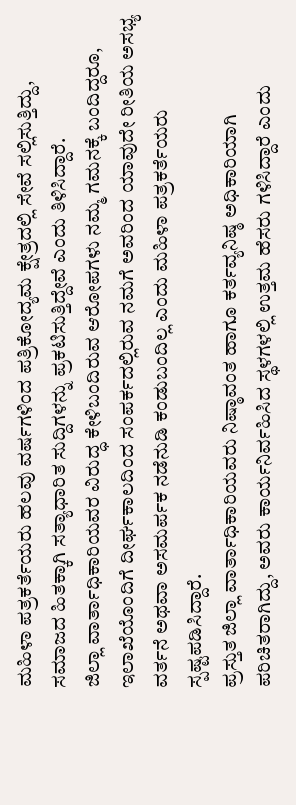ಮಹಿಳಾ ಪತ್ರಕರ್ತೆಯರು ಹಲವು ವರ್ಷಗಳಿಂದ ಪತ್ರಿಕೋದ್ಯಮ ಕ್ಷೇತ್ರದಲ್ಲಿ ಸೇವೆ ಸಲ್ಲಿಸುತ್ತಿದ್ದು, ಸಮಾಜದ ಹಿತಕ್ಕಾಗಿ ಸತ್ಯಾಧಾರಿತ ಸುದ್ದಿಗಳನ್ನು ಪ್ರಕಟಿಸುತ್ತಿದ್ದೇವೆ ಎಂದು ತಿಳಿಸಿದ್ದಾರೆ.
ಜಿಲ್ಲಾ ವಾರ್ತಾಧಿಕಾರಿಯವರ ವಿರುದ್ಧ ಕೇಳಿಬಂದಿರುವ ಆರೋಪಗಳು ನಮ್ಮ ಗಮನಕ್ಕೆ ಬಂದಿದ್ದರೂ, ಇಲಾಖೆಯೊಂದಿಗೆ ದೀರ್ಘಕಾಲದಿಂದ ಸಂಪರ್ಕದಲ್ಲಿರುವ ನಮಗೆ ಅವರಿಂದ ಯಾವುದೇ ರೀತಿಯ ಅಸಭ್ಯ ವರ್ತನೆ ಅಥವಾ ಅಸಮರ್ಪಕ ನಡೆನುಡಿ ಕಂಡುಬಂದಿಲ್ಲ ಎಂದು ಮಹಿಳಾ ಪತ್ರಕರ್ತೆಯರು ಸ್ಪಷ್ಟಪಡಿಸಿದ್ದಾರೆ.
ಪ್ರಸ್ತುತ ಜಿಲ್ಲಾ ವಾರ್ತಾಧಿಕಾರಿಯವರು ನಿಷ್ಠಾವಂತ ಹಾಗೂ ಕರ್ತವ್ಯನಿಷ್ಠ ಅಧಿಕಾರಿಯಾಗಿ ಪರಿಚಿತರಾಗಿದ್ದು, ಅವರು ಕಾರ್ಯನಿರ್ವಹಿಸಿದ ಸ್ಥಳಗಳಲ್ಲಿ ಉತ್ತಮ ಹೆಸರು ಗಳಿಸಿದ್ದಾರೆ ಎಂದು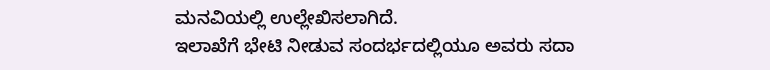ಮನವಿಯಲ್ಲಿ ಉಲ್ಲೇಖಿಸಲಾಗಿದೆ.
ಇಲಾಖೆಗೆ ಭೇಟಿ ನೀಡುವ ಸಂದರ್ಭದಲ್ಲಿಯೂ ಅವರು ಸದಾ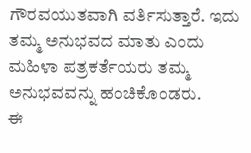ಗೌರವಯುತವಾಗಿ ವರ್ತಿಸುತ್ತಾರೆ. ಇದು ತಮ್ಮ ಅನುಭವದ ಮಾತು ಎಂದು ಮಹಿಳಾ ಪತ್ರಕರ್ತೆಯರು ತಮ್ಮ ಅನುಭವವನ್ನು ಹಂಚಿಕೊಂಡರು.
ಈ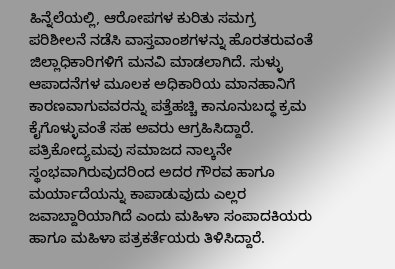ಹಿನ್ನೆಲೆಯಲ್ಲಿ, ಆರೋಪಗಳ ಕುರಿತು ಸಮಗ್ರ ಪರಿಶೀಲನೆ ನಡೆಸಿ ವಾಸ್ತವಾಂಶಗಳನ್ನು ಹೊರತರುವಂತೆ ಜಿಲ್ಲಾಧಿಕಾರಿಗಳಿಗೆ ಮನವಿ ಮಾಡಲಾಗಿದೆ. ಸುಳ್ಳು ಆಪಾದನೆಗಳ ಮೂಲಕ ಅಧಿಕಾರಿಯ ಮಾನಹಾನಿಗೆ ಕಾರಣವಾಗುವವರನ್ನು ಪತ್ತೆಹಚ್ಚಿ ಕಾನೂನುಬದ್ಧ ಕ್ರಮ ಕೈಗೊಳ್ಳುವಂತೆ ಸಹ ಅವರು ಆಗ್ರಹಿಸಿದ್ದಾರೆ.
ಪತ್ರಿಕೋದ್ಯಮವು ಸಮಾಜದ ನಾಲ್ಕನೇ ಸ್ಥಂಭವಾಗಿರುವುದರಿಂದ ಅದರ ಗೌರವ ಹಾಗೂ ಮರ್ಯಾದೆಯನ್ನು ಕಾಪಾಡುವುದು ಎಲ್ಲರ ಜವಾಬ್ದಾರಿಯಾಗಿದೆ ಎಂದು ಮಹಿಳಾ ಸಂಪಾದಕಿಯರು ಹಾಗೂ ಮಹಿಳಾ ಪತ್ರಕರ್ತೆಯರು ತಿಳಿಸಿದ್ದಾರೆ.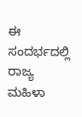ಈ ಸಂದರ್ಭದಲ್ಲಿ ರಾಜ್ಯ ಮಹಿಳಾ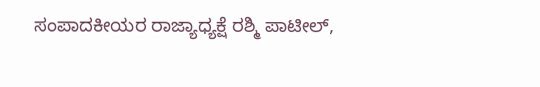ಸಂಪಾದಕೀಯರ ರಾಜ್ಯಾಧ್ಯಕ್ಷೆ ರಶ್ಮಿ ಪಾಟೀಲ್,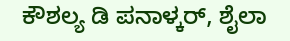ಕೌಶಲ್ಯ ಡಿ ಪನಾಳ್ಕರ್, ಶೈಲಾ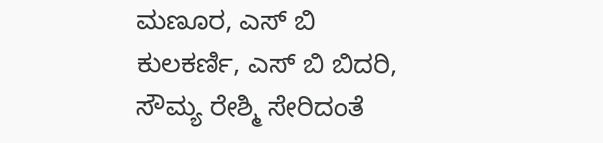ಮಣೂರ, ಎಸ್ ಬಿ ಕುಲಕರ್ಣಿ, ಎಸ್ ಬಿ ಬಿದರಿ, ಸೌಮ್ಯ ರೇಶ್ಮಿ ಸೇರಿದಂತೆ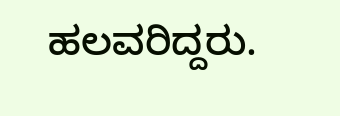ಹಲವರಿದ್ದರು.